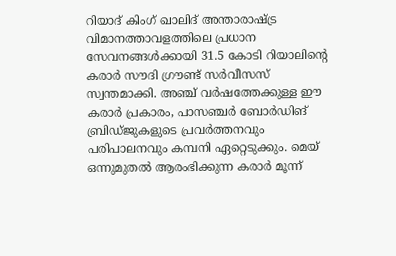റിയാദ് കിംഗ് ഖാലിദ് അന്താരാഷ്ട്ര വിമാനത്താവളത്തിലെ പ്രധാന സേവനങ്ങൾക്കായി 31.5 കോടി റിയാലിന്റെ കരാർ സൗദി ഗ്രൗണ്ട് സർവീസസ് സ്വന്തമാക്കി. അഞ്ച് വർഷത്തേക്കുള്ള ഈ കരാർ പ്രകാരം, പാസഞ്ചർ ബോർഡിങ് ബ്രിഡ്ജുകളുടെ പ്രവർത്തനവും പരിപാലനവും കമ്പനി ഏറ്റെടുക്കും. മെയ് ഒന്നുമുതൽ ആരംഭിക്കുന്ന കരാർ മൂന്ന്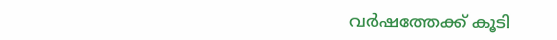വർഷത്തേക്ക് കൂടി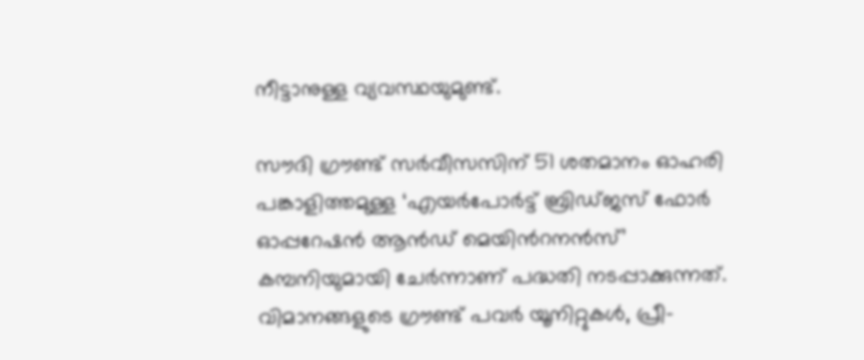നീട്ടാനുള്ള വ്യവസ്ഥയുമുണ്ട്.

സൗദി ഗ്രൗണ്ട് സർവീസസിന് 51 ശതമാനം ഓഹരി പങ്കാളിത്തമുള്ള ‘എയർപോർട്ട് ബ്രിഡ്ജസ് ഫോർ ഓപ്പറേഷൻ ആൻഡ് മെയിൻറനൻസ്’ കമ്പനിയുമായി ചേർന്നാണ് പദ്ധതി നടപ്പാക്കുന്നത്. വിമാനങ്ങളുടെ ഗ്രൗണ്ട് പവർ യൂനിറ്റുകൾ, പ്രീ-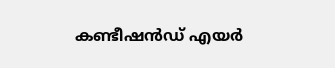കണ്ടീഷൻഡ് എയർ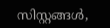സിസ്റ്റങ്ങൾ,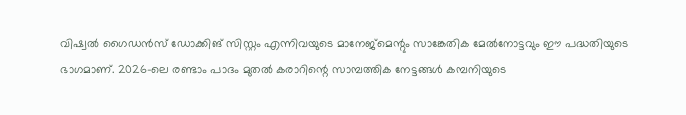വിഷ്വൽ ഗൈഡൻസ് ഡോക്കിങ് സിസ്റ്റം എന്നിവയുടെ മാനേജ്‌മെന്റും സാങ്കേതിക മേൽനോട്ടവും ഈ പദ്ധതിയുടെ ഭാഗമാണ്. 2026-ലെ രണ്ടാം പാദം മുതൽ കരാറിന്റെ സാമ്പത്തിക നേട്ടങ്ങൾ കമ്പനിയുടെ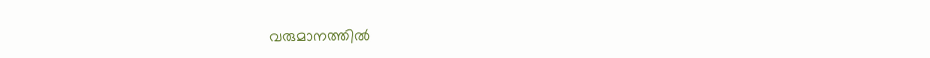വരുമാനത്തിൽ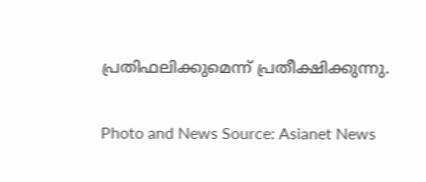പ്രതിഫലിക്കുമെന്ന് പ്രതീക്ഷിക്കുന്നു.

Photo and News Source: Asianet News